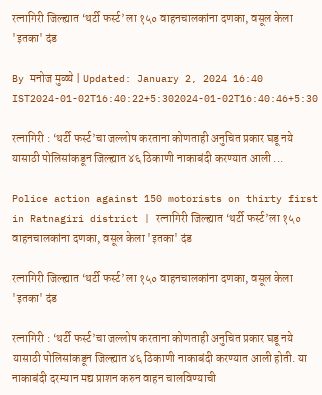रत्नागिरी जिल्ह्यात ‘थर्टी फर्स्ट’ला १५० वाहनचालकांना दणका, वसूल केला 'इतका' दंड

By मनोज मुळ्ये | Updated: January 2, 2024 16:40 IST2024-01-02T16:40:22+5:302024-01-02T16:40:46+5:30

रत्नागिरी : ‘थर्टी फर्स्ट’चा जल्लोष करताना कोणताही अनुचित प्रकार घडू नये यासाठी पोलिसांकडून जिल्ह्यात ४६ ठिकाणी नाकाबंदी करण्यात आली ...

Police action against 150 motorists on thirty first in Ratnagiri district | रत्नागिरी जिल्ह्यात ‘थर्टी फर्स्ट’ला १५० वाहनचालकांना दणका, वसूल केला 'इतका' दंड

रत्नागिरी जिल्ह्यात ‘थर्टी फर्स्ट’ला १५० वाहनचालकांना दणका, वसूल केला 'इतका' दंड

रत्नागिरी : ‘थर्टी फर्स्ट’चा जल्लोष करताना कोणताही अनुचित प्रकार घडू नये यासाठी पोलिसांकडून जिल्ह्यात ४६ ठिकाणी नाकाबंदी करण्यात आली होती. या नाकाबंदी दरम्यान मद्य प्राशन करुन वाहन चालविण्याची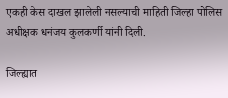एकही केस दाखल झालेली नसल्याची माहिती जिल्हा पोलिस अधीक्षक धनंजय कुलकर्णी यांनी दिली.

जिल्ह्यात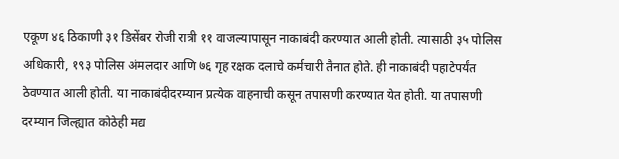एकूण ४६ ठिकाणी ३१ डिसेंबर रोजी रात्री ११ वाजल्यापासून नाकाबंदी करण्यात आली होती. त्यासाठी ३५ पोलिस अधिकारी, १९३ पोलिस अंमलदार आणि ७६ गृह रक्षक दलाचे कर्मचारी तैनात होते. ही नाकाबंदी पहाटेपर्यंत ठेवण्यात आली होती. या नाकाबंदीदरम्यान प्रत्येक वाहनाची कसून तपासणी करण्यात येत होती. या तपासणी दरम्यान जिल्ह्यात कोठेही मद्य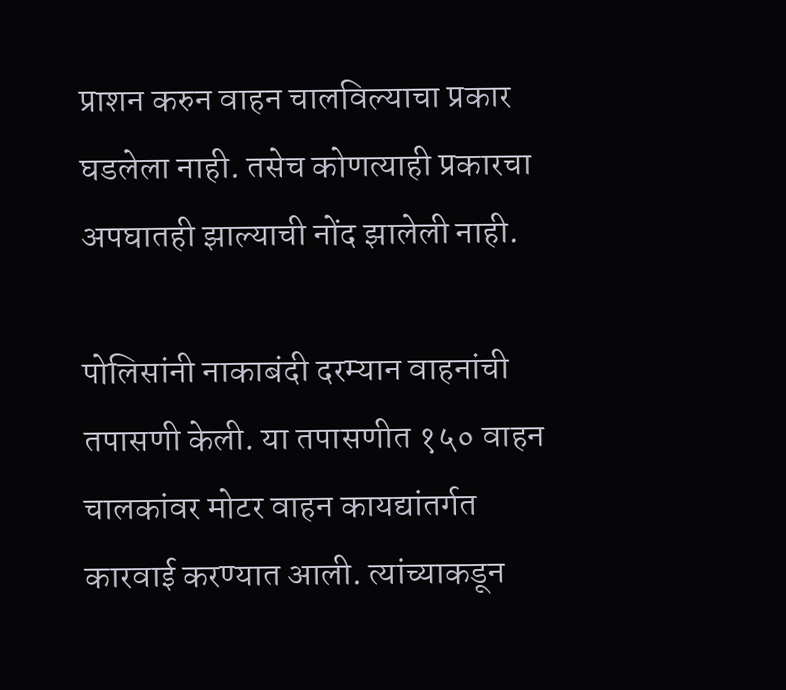प्राशन करुन वाहन चालविल्याचा प्रकार घडलेला नाही. तसेच कोणत्याही प्रकारचा अपघातही झाल्याची नोंद झालेली नाही.

पोलिसांनी नाकाबंदी दरम्यान वाहनांची तपासणी केली. या तपासणीत १५० वाहन चालकांवर मोटर वाहन कायद्यांतर्गत कारवाई करण्यात आली. त्यांच्याकडून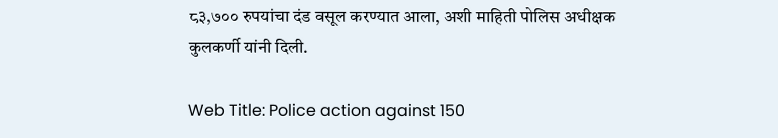८३,७०० रुपयांचा दंड वसूल करण्यात आला, अशी माहिती पोलिस अधीक्षक कुलकर्णी यांनी दिली.

Web Title: Police action against 150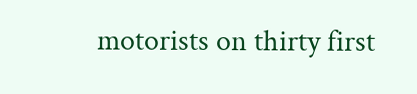motorists on thirty first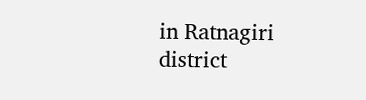in Ratnagiri district